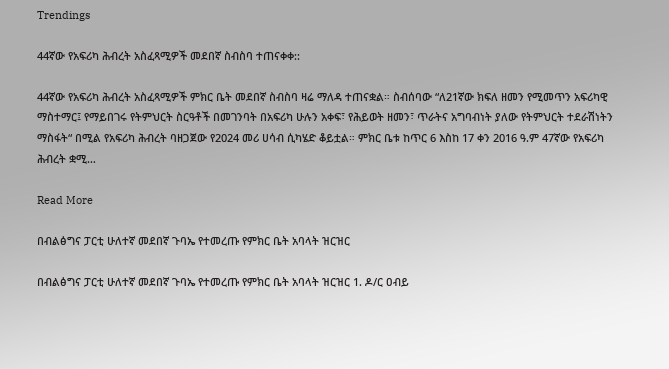Trendings

44ኛው የአፍሪካ ሕብረት አስፈጻሚዎች መደበኛ ስብስባ ተጠናቀቀ::

44ኛው የአፍሪካ ሕብረት አስፈጻሚዎች ምክር ቤት መደበኛ ስብስባ ዛሬ ማለዳ ተጠናቋል። ስብሰባው “ለ21ኛው ክፍለ ዘመን የሚመጥን አፍሪካዊ ማስተማር፤ የማይበገሩ የትምህርት ስርዓቶች በመገንባት በአፍሪካ ሁሉን አቀፍ፣ የሕይወት ዘመን፣ ጥራትና አግባብነት ያለው የትምህርት ተደራሽነትን ማስፋት“ በሚል የአፍሪካ ሕብረት ባዘጋጀው የ2024 መሪ ሀሳብ ሲካሄድ ቆይቷል። ምክር ቤቱ ከጥር 6 እስከ 17 ቀን 2016 ዓ.ም 47ኛው የአፍሪካ ሕብረት ቋሚ…

Read More

በብልፅግና ፓርቲ ሁለተኛ መደበኛ ጉባኤ የተመረጡ የምክር ቤት አባላት ዝርዝር

በብልፅግና ፓርቲ ሁለተኛ መደበኛ ጉባኤ የተመረጡ የምክር ቤት አባላት ዝርዝር 1. ዶ/ር ዐብይ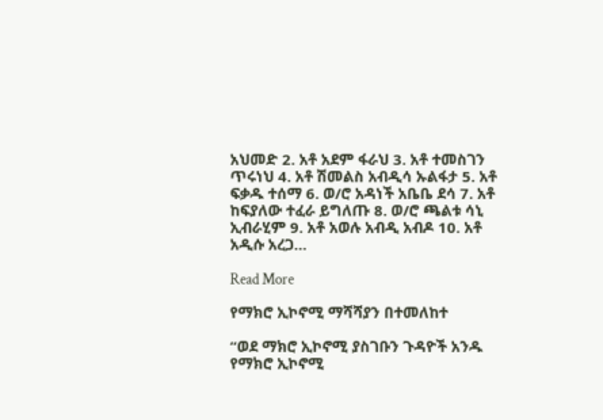አህመድ 2. አቶ አደም ፋራህ 3. አቶ ተመስገን ጥሩነህ 4. አቶ ሽመልስ አብዲሳ ኡልፋታ 5. አቶ ፍቃዱ ተሰማ 6. ወ/ሮ አዳነች አቤቤ ደሳ 7. አቶ ከፍያለው ተፈራ ይግለጡ 8. ወ/ሮ ጫልቱ ሳኒ ኢብራሂም 9. አቶ አወሉ አብዲ አብዶ 10. አቶ አዲሱ አረጋ…

Read More

የማክሮ ኢኮኖሚ ማሻሻያን በተመለከተ

“ወደ ማክሮ ኢኮኖሚ ያስገቡን ጉዳዮች አንዱ የማክሮ ኢኮኖሚ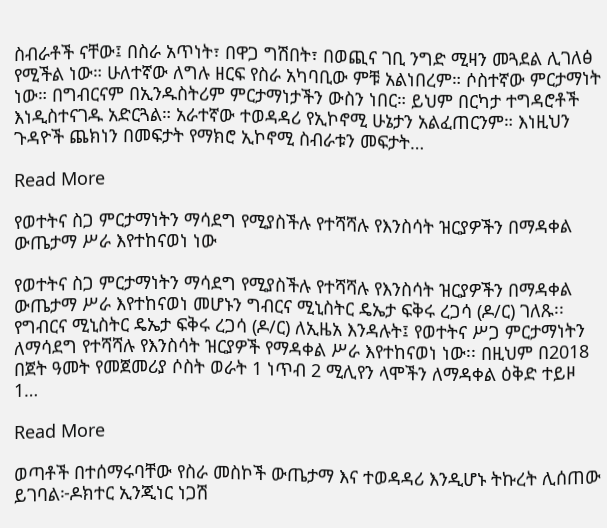ስብራቶች ናቸው፤ በስራ አጥነት፣ በዋጋ ግሽበት፣ በወጪና ገቢ ንግድ ሚዛን መጓደል ሊገለፅ የሚችል ነው። ሁለተኛው ለግሉ ዘርፍ የስራ አካባቢው ምቹ አልነበረም። ሶስተኛው ምርታማነት ነው። በግብርናም በኢንዱስትሪም ምርታማነታችን ውስን ነበር። ይህም በርካታ ተግዳሮቶች እነዲስተናገዱ አድርጓል። አራተኛው ተወዳዳሪ የኢኮኖሚ ሁኔታን አልፈጠርንም። እነዚህን ጉዳዮች ጨክነን በመፍታት የማክሮ ኢኮኖሚ ስብራቱን መፍታት…

Read More

የወተትና ስጋ ምርታማነትን ማሳደግ የሚያስችሉ የተሻሻሉ የእንስሳት ዝርያዎችን በማዳቀል ውጤታማ ሥራ እየተከናወነ ነው

የወተትና ስጋ ምርታማነትን ማሳደግ የሚያስችሉ የተሻሻሉ የእንስሳት ዝርያዎችን በማዳቀል ውጤታማ ሥራ እየተከናወነ መሆኑን ግብርና ሚኒስትር ዴኤታ ፍቅሩ ረጋሳ (ዶ/ር) ገለጹ፡፡ የግብርና ሚኒስትር ዴኤታ ፍቅሩ ረጋሳ (ዶ/ር) ለኢዜአ እንዳሉት፤ የወተትና ሥጋ ምርታማነትን ለማሳደግ የተሻሻሉ የእንስሳት ዝርያዎች የማዳቀል ሥራ እየተከናወነ ነው፡፡ በዚህም በ2018 በጀት ዓመት የመጀመሪያ ሶስት ወራት 1 ነጥብ 2 ሚሊየን ላሞችን ለማዳቀል ዕቅድ ተይዞ 1…

Read More

ወጣቶች በተሰማሩባቸው የስራ መስኮች ውጤታማ እና ተወዳዳሪ እንዲሆኑ ትኩረት ሊሰጠው ይገባል፦ዶክተር ኢንጂነር ነጋሽ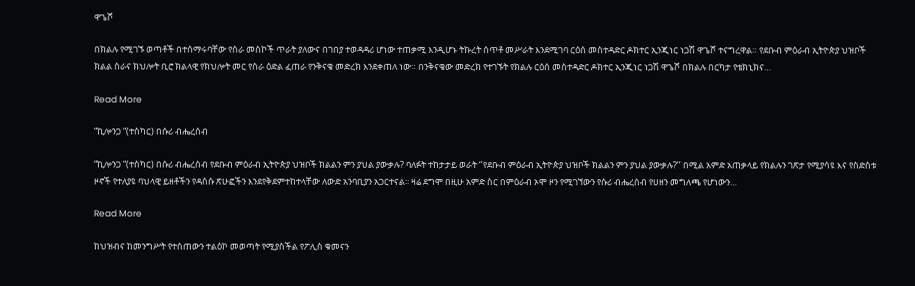ዋጌሾ

በክልሉ የሚገኙ ወጣቶች በተሰማሩባቸው የስራ መስኮች ጥራት ያለውና በገበያ ተወዳዳሪ ሆነው ተጠቃሚ እንዲሆኑ ትኩረት ሰጥቶ መሥራት እንደሚገባ ርዕሰ መስተዳድር ዶክተር ኢንጂነር ነጋሽ ዋጌሾ ተናግረዋል። የደቡብ ምዕራብ ኢትዮጵያ ህዝቦች ክልል ስራና ክህሎት ቢሮ ክልላዊ የክህሎት መር የስራ ዕድል ፈጠራ የንቅናቄ መድረክ እንደቀጠለ ነው። በንቅናቄው መድረክ የተገኙት የክልሉ ርዕሰ መስተዳድር ዶክተር ኢንጂነር ነጋሽ ዋጌሾ በክልሉ በርካታ የቴክኒክና…

Read More

“ኪሎንጋ “(ተስካር) በሱሪ ብሔረሰብ

“ኪሎንጋ “(ተስካር) በሱሪ ብሔረሰብ የደቡብ ምዕራብ ኢትዮጵያ ህዝቦች ክልልን ምን ያህል ያውቃሉ? ባለፉት ተከታታይ ወራት ‘’የደቡብ ምዕራብ ኢትዮጵያ ህዝቦች ክልልን ምን ያህል ያውቃሉ?’’ በሚል አምድ አጠቃላይ የክልሉን ገጽታ የሚያሳዩ እና የስድስቱ ዞኖች የተለያዩ ባህላዊ ይዘቶችን የዳሰሱ ጽሁፎችን እንደየቅደምተከተላቸው ለውድ አንባቢያን አጋርተናል፡፡ ዛሬ ደግሞ በዚሁ አምድ ስር በምዕራብ ኦሞ ዞን የሚገኘውን የሱሪ ብሔረሰብ የሀዘን መግለጫ የሆነውን…

Read More

ከህዝብና ከመንግሥት የተሰጠውን ተልዕኮ መወጣት የሚያስችል የፖሊስ ቁመናን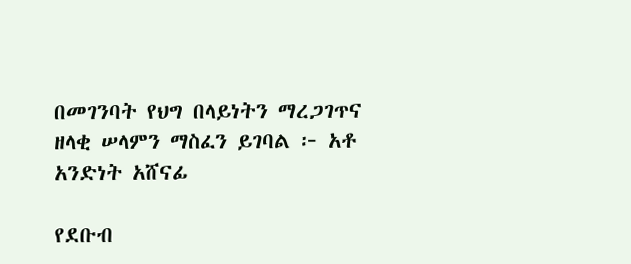በመገንባት የህግ በላይነትን ማረጋገጥና ዘላቂ ሠላምን ማስፈን ይገባል ፦ አቶ አንድነት አሸናፊ

የደቡብ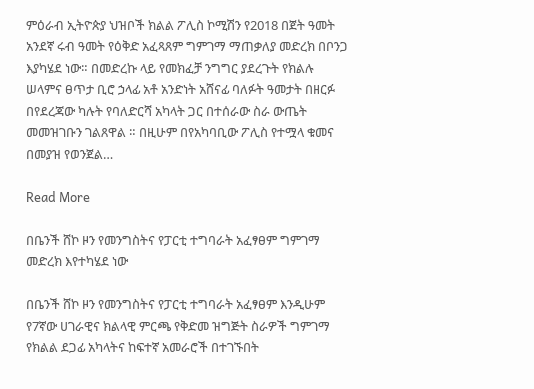ምዕራብ ኢትዮጵያ ህዝቦች ክልል ፖሊስ ኮሚሽን የ2018 በጀት ዓመት አንደኛ ሩብ ዓመት የዕቅድ አፈጻጸም ግምገማ ማጠቃለያ መድረክ በቦንጋ እያካሄደ ነው። በመድረኩ ላይ የመክፈቻ ንግግር ያደረጉት የክልሉ ሠላምና ፀጥታ ቢሮ ኃላፊ አቶ አንድነት አሸናፊ ባለፉት ዓመታት በዘርፉ በየደረጃው ካሉት የባለድርሻ አካላት ጋር በተሰራው ስራ ውጤት መመዝገቡን ገልጸዋል ። በዚሁም በየአካባቢው ፖሊስ የተሟላ ቁመና በመያዝ የወንጀል…

Read More

በቤንች ሸኮ ዞን የመንግስትና የፓርቲ ተግባራት አፈፃፀም ግምገማ መድረክ እየተካሄደ ነው

በቤንች ሸኮ ዞን የመንግስትና የፓርቲ ተግባራት አፈፃፀም እንዲሁም የ7ኛው ሀገራዊና ክልላዊ ምርጫ የቅድመ ዝግጅት ስራዎች ግምገማ የክልል ደጋፊ አካላትና ከፍተኛ አመራሮች በተገኙበት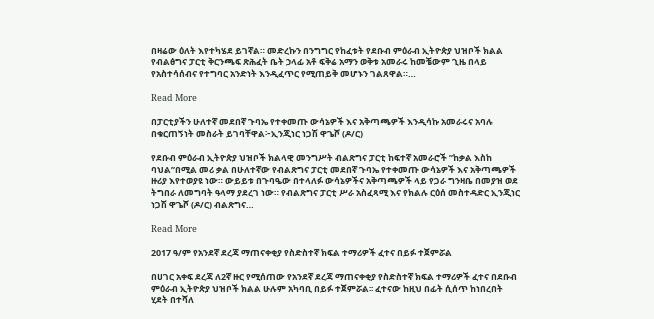በዛሬው ዕለት እየተካሄደ ይገኛል። መድረኩን በንግግር የከፈቱት የደቡብ ምዕራብ ኢትዮጵያ ህዝቦች ክልል የብልፅግና ፓርቲ ቅርንጫፍ ጽሕፈት ቤት ኃላፊ አቶ ፍቅሬ አማን ወቅቱ አመራሩ ከመቼውም ጊዜ በላይ የአስተሳሰብና የተግባር አንድነት እንዲፈጥር የሚጠይቅ መሆኑን ገልጸዋል።…

Read More

በፓርቲያችን ሁለተኛ መደበኛ ጉባኤ የተቀመጡ ውሳኔዎች እና አቅጣጫዎች እንዲሳኩ አመራሩና አባሉ በቁርጠኝነት መስራት ይገባቸዋል፦ኢንጂነር ነጋሽ ዋጌሾ (ዶ/ር)

የደቡብ ምዕራብ ኢትዮጵያ ህዝቦች ክልላዊ መንግሥት ብልጽግና ፓርቲ ከፍተኛ አመራሮች ”ከቃል እስከ ባህል”በሚል መሪ ቃል በሁለተኛው የብልጽግና ፓርቲ መደበኛ ጉባኤ የተቀመጡ ውሳኔዎች እና አቅጣጫዎች ዙሪያ እየተወያዩ ነው። ውይይቱ በጉባዔው በተላለፉ ውሳኔዎችና አቅጣጫዎች ላይ የጋራ ግንዛቤ በመያዝ ወደ ትግበራ ለመግባት ዓላማ ያደረገ ነው። የብልጽግና ፓርቲ ሥራ አስፈጻሚ እና የክልሉ ርዕሰ መስተዳድር ኢንጂነር ነጋሽ ዋጌሾ (ዶ/ር) ብልጽግና…

Read More

2017 ዓ/ም የአንደኛ ደረጃ ማጠናቀቂያ የስድስተኛ ክፍል ተማሪዎች ፈተና በይፉ ተጀምሯል

በሀገር አቀፍ ደረጃ ለ2ኛ ዙር የሚሰጠው የአንደኛ ደረጃ ማጠናቀቂያ የስድስተኛ ክፍል ተማሪዎች ፈተና በደቡብ ምዕራብ ኢትዮጵያ ህዝቦች ክልል ሁሉም አካባቢ በይፉ ተጀምሯል፡፡ ፈተናው ከዚህ በፊት ሲሰጥ ከነበረበት ሂደት በተሻለ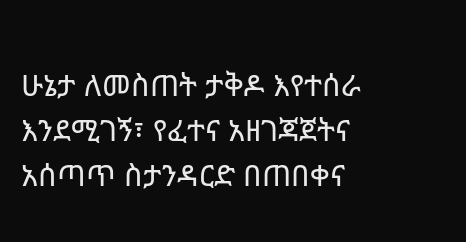ሁኔታ ለመስጠት ታቅዶ እየተሰራ እንደሚገኝ፣ የፈተና አዘገጃጀትና አሰጣጥ ስታንዳርድ በጠበቀና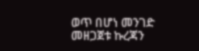ወጥ በሆነ መንገድ መዘጋጀቱ ኩረጃን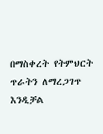በማስቀረት የትምህርት ጥራትን ለማረጋገጥ እንዲቻል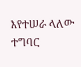እየተሠራ ላለው ተግባር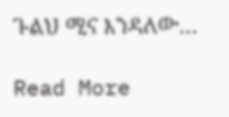ጉልህ ሚና እንዳለው…

Read More